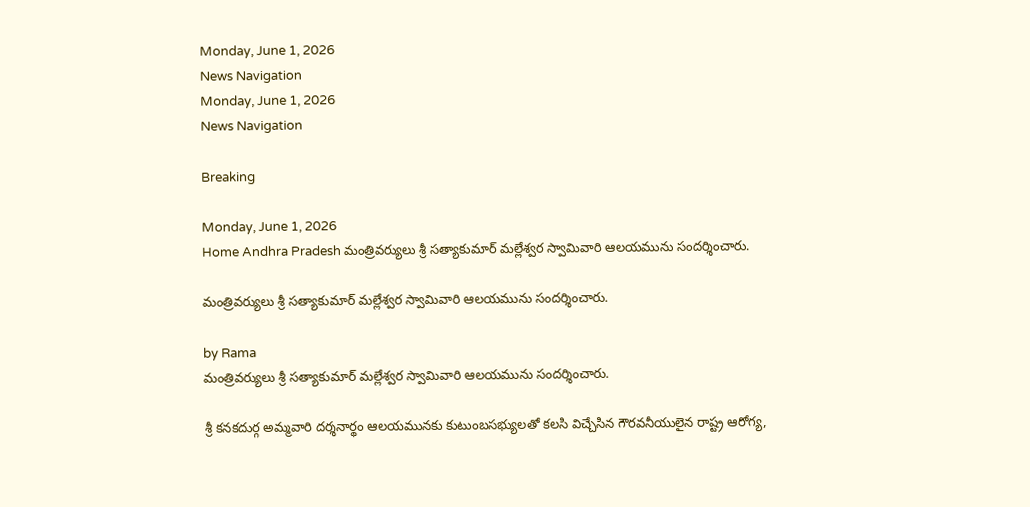Monday, June 1, 2026
News Navigation
Monday, June 1, 2026
News Navigation

Breaking

Monday, June 1, 2026
Home Andhra Pradesh మంత్రివర్యులు శ్రీ సత్యాకుమార్ మల్లేశ్వర స్వామివారి ఆలయమును సందర్శించారు.

మంత్రివర్యులు శ్రీ సత్యాకుమార్ మల్లేశ్వర స్వామివారి ఆలయమును సందర్శించారు.

by Rama
మంత్రివర్యులు శ్రీ సత్యాకుమార్ మల్లేశ్వర స్వామివారి ఆలయమును సందర్శించారు.

శ్రీ కనకదుర్గ అమ్మవారి దర్శనార్థం ఆలయమునకు కుటుంబసభ్యులతో కలసి విచ్చేసిన గౌరవనీయులైన రాష్ట్ర ఆరోగ్య,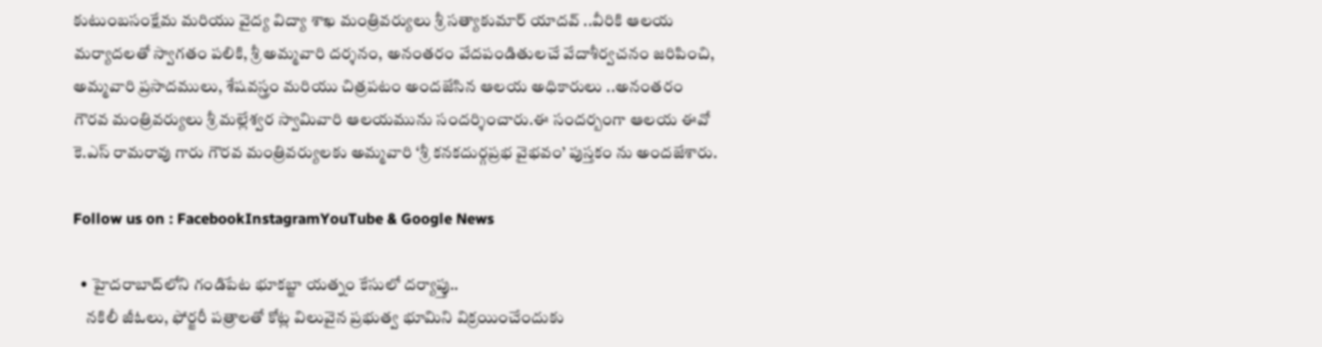కుటుంబసంక్షేమ మరియు వైద్య విద్యా శాఖ మంత్రివర్యులు శ్రీ సత్యాకుమార్ యాదవ్ ..వీరికి ఆలయ మర్యాదలతో స్వాగతం పలికి, శ్రీ అమ్మవారి దర్శనం, అనంతరం వేదపండితులచే వేదాశీర్వచనం జరిపించి, అమ్మవారి ప్రసాదములు, శేషవస్త్రం మరియు చిత్రపటం అందజేసిన ఆలయ అధికారులు ..అనంతరం గౌరవ మంత్రివర్యులు శ్రీ మల్లేశ్వర స్వామివారి ఆలయమును సందర్శించారు.ఈ సందర్బంగా ఆలయ ఈవో కె.ఎస్ రామరావు గారు గౌరవ మంత్రివర్యులకు అమ్మవారి ‘శ్రీ కనకదుర్గప్రభ వైభవం’ పుస్తకం ను అందజేశారు.

Follow us on : FacebookInstagramYouTube & Google News

  • హైదరాబాద్‌లోని గండిపేట భూకబ్జా యత్నం కేసులో దర్యాప్తు..
    నకిలీ జీఓలు, ఫోర్జరీ పత్రాలతో కోట్ల విలువైన ప్రభుత్వ భూమిని విక్రయించేందుకు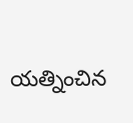యత్నించిన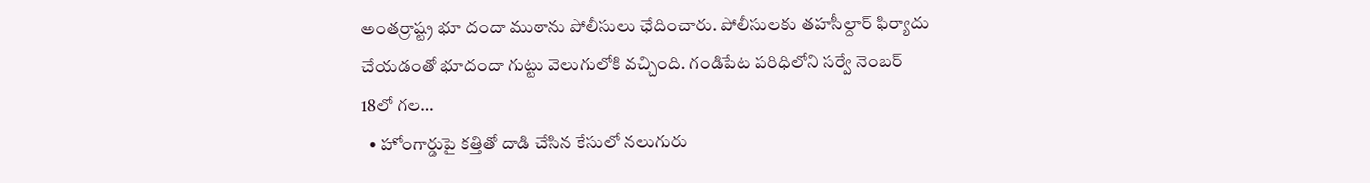అంతర్రాష్ట్ర భూ దందా ముఠాను పోలీసులు ఛేదించారు. పోలీసులకు తహసీల్దార్ ఫిర్యాదు చేయడంతో భూదందా గుట్టు వెలుగులోకి వచ్చింది. గండిపేట పరిధిలోని సర్వే నెంబర్ 18లో గల…
  • హోంగార్డుపై కత్తితో దాడి చేసిన కేసులో నలుగురు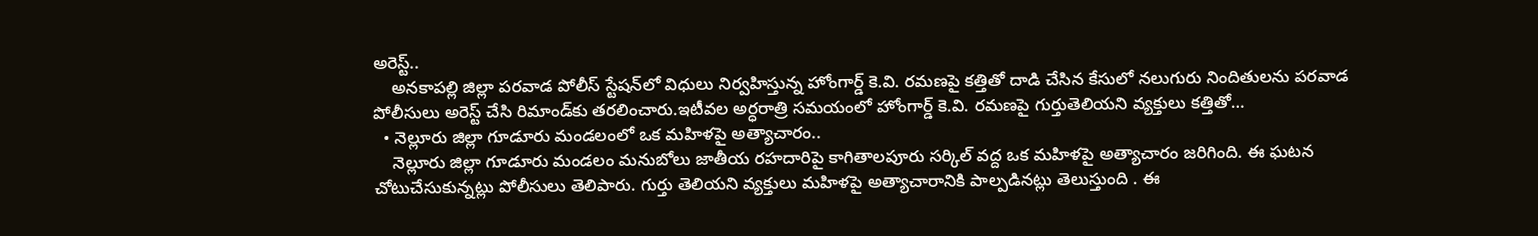అరెస్ట్..
    అనకాపల్లి జిల్లా పరవాడ పోలీస్ స్టేషన్‌లో విధులు నిర్వహిస్తున్న హోంగార్డ్ కె.వి. రమణపై కత్తితో దాడి చేసిన కేసులో నలుగురు నిందితులను పరవాడ పోలీసులు అరెస్ట్ చేసి రిమాండ్‌కు తరలించారు.ఇటీవల అర్ధరాత్రి సమయంలో హోంగార్డ్ కె.వి. రమణపై గుర్తుతెలియని వ్యక్తులు కత్తితో…
  • నెల్లూరు జిల్లా గూడూరు మండలంలో ఒక మహిళపై అత్యాచారం..
    నెల్లూరు జిల్లా గూడూరు మండలం మనుబోలు జాతీయ రహదారిపై కాగితాలపూరు సర్కిల్ వద్ద ఒక మహిళపై అత్యాచారం జరిగింది. ఈ ఘటన చోటుచేసుకున్నట్లు పోలీసులు తెలిపారు. గుర్తు తెలియని వ్యక్తులు మహిళపై అత్యాచారానికి పాల్పడినట్లు తెలుస్తుంది . ఈ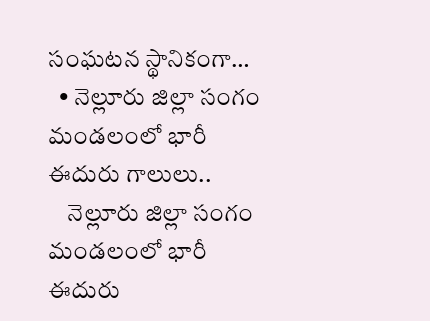సంఘటన స్థానికంగా…
  • నెల్లూరు జిల్లా సంగం మండలంలో భారీ ఈదురు గాలులు..
    నెల్లూరు జిల్లా సంగం మండలంలో భారీ ఈదురు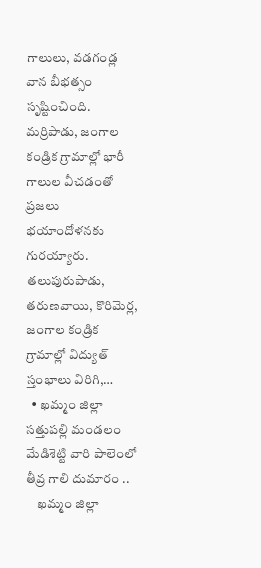గాలులు, వడగండ్ల వాన బీభత్సం సృష్టించింది. మర్రిపాడు, జంగాల కండ్రిక గ్రామాల్లో భారీ గాలుల వీచడంతో ప్రజలు భయాందోళనకు గురయ్యారు. తలుపురుపాడు, తరుణవాయి, కొరిమెర్ల, జంగాల కండ్రిక గ్రామాల్లో విద్యుత్ స్తంభాలు విరిగి,…
  • ఖమ్మం జిల్లా సత్తుపల్లి మండలం మేడిశెట్టి వారి పాలెంలో తీవ్ర గాలి దుమారం ..
    ఖమ్మం జిల్లా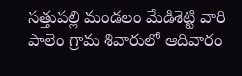సత్తుపల్లి మండలం మేడిశెట్టి వారి పాలెం గ్రామ శివారులో ఆదివారం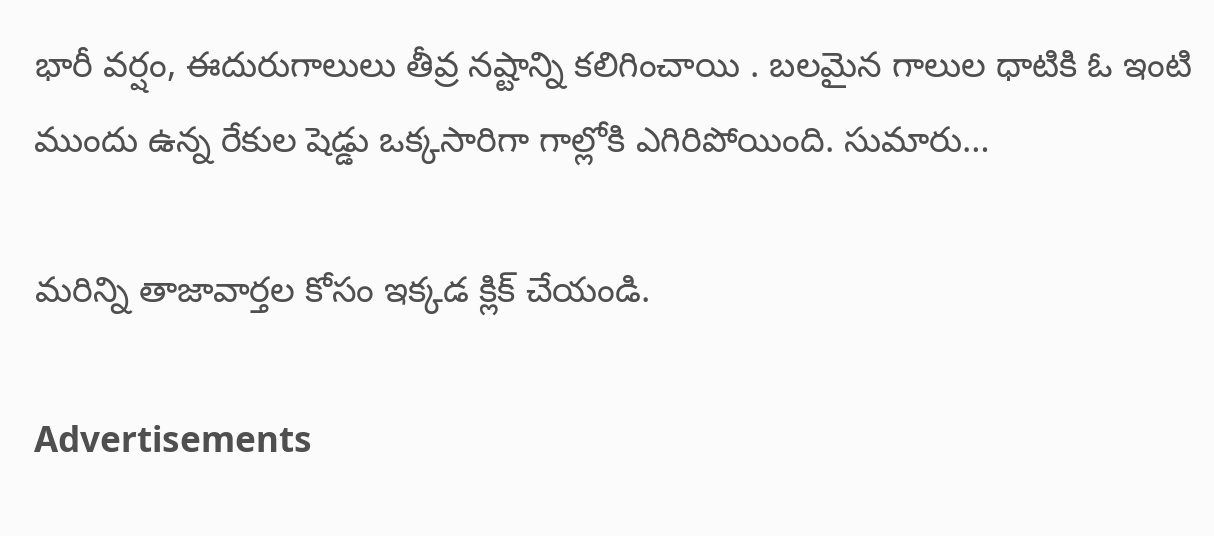భారీ వర్షం, ఈదురుగాలులు తీవ్ర నష్టాన్ని కలిగించాయి . బలమైన గాలుల ధాటికి ఓ ఇంటి ముందు ఉన్న రేకుల షెడ్డు ఒక్కసారిగా గాల్లోకి ఎగిరిపోయింది. సుమారు…

మరిన్ని తాజావార్తల కోసం ఇక్కడ క్లిక్ చేయండి.

Advertisements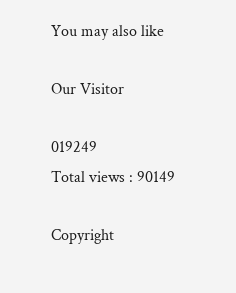You may also like

Our Visitor

019249
Total views : 90149

Copyright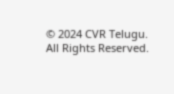© 2024 CVR Telugu. All Rights Reserved.